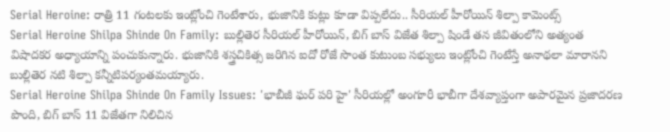Serial Heroine: రాత్రి 11 గంటలకు ఇంట్లోంచి గెంటేశారు, భుజానికి కుట్లు కూడా విప్పలేదు.. సీరియల్ హీరోయిన్ శిల్పా కామెంట్స్
Serial Heroine Shilpa Shinde On Family: బుల్లితెర సీరియల్ హీరోయిన్, బిగ్ బాస్ విజేత శిల్పా షిండే తన జీవితంలోని అత్యంత విషాదకర అధ్యాయాన్ని పంచుకున్నారు. భుజానికి శస్త్రచికిత్స జరిగిన ఐదో రోజే సొంత కుటుంబ సభ్యులు ఇంట్లోంచి గెంటేస్తే అనాథలా మారానని బుల్లితెర నటి శిల్పా కన్నీటిపర్యంతమయ్యారు.
Serial Heroine Shilpa Shinde On Family Issues: 'భాబీజీ ఘర్ పరి హై' సీరియల్లో అంగూరీ భాబీగా దేశవ్యాప్తంగా అపారమైన ప్రజాదరణ పొంది, బిగ్ బాస్ 11 విజేతగా నిలిచిన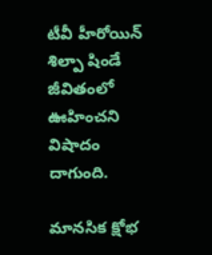టీవీ హీరోయిన్ శిల్పా షిండే జీవితంలో ఊహించని విషాదం దాగుంది.

మానసిక క్షోభ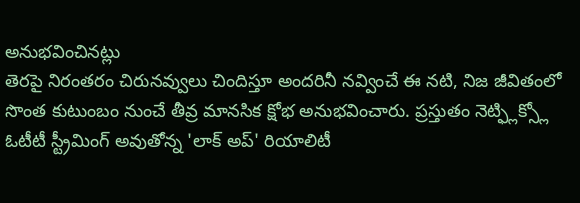అనుభవించినట్లు
తెరపై నిరంతరం చిరునవ్వులు చిందిస్తూ అందరినీ నవ్వించే ఈ నటి, నిజ జీవితంలో సొంత కుటుంబం నుంచే తీవ్ర మానసిక క్షోభ అనుభవించారు. ప్రస్తుతం నెట్ఫ్లిక్స్లో ఓటీటీ స్ట్రీమింగ్ అవుతోన్న 'లాక్ అప్' రియాలిటీ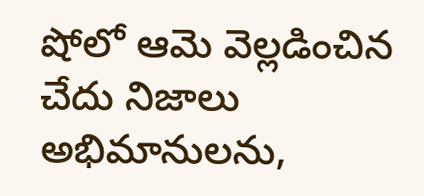షోలో ఆమె వెల్లడించిన చేదు నిజాలు అభిమానులను,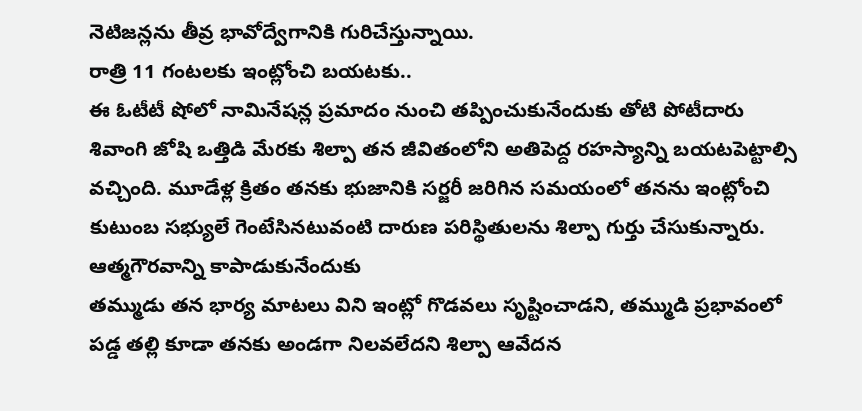నెటిజన్లను తీవ్ర భావోద్వేగానికి గురిచేస్తున్నాయి.
రాత్రి 11 గంటలకు ఇంట్లోంచి బయటకు..
ఈ ఓటీటీ షోలో నామినేషన్ల ప్రమాదం నుంచి తప్పించుకునేందుకు తోటి పోటీదారు శివాంగి జోషి ఒత్తిడి మేరకు శిల్పా తన జీవితంలోని అతిపెద్ద రహస్యాన్ని బయటపెట్టాల్సి వచ్చింది. మూడేళ్ల క్రితం తనకు భుజానికి సర్జరీ జరిగిన సమయంలో తనను ఇంట్లోంచి కుటుంబ సభ్యులే గెంటేసినటువంటి దారుణ పరిస్థితులను శిల్పా గుర్తు చేసుకున్నారు.
ఆత్మగౌరవాన్ని కాపాడుకునేందుకు
తమ్ముడు తన భార్య మాటలు విని ఇంట్లో గొడవలు సృష్టించాడని, తమ్ముడి ప్రభావంలో పడ్డ తల్లి కూడా తనకు అండగా నిలవలేదని శిల్పా ఆవేదన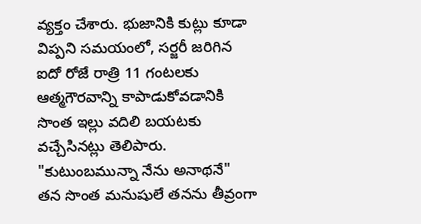వ్యక్తం చేశారు. భుజానికి కుట్లు కూడా విప్పని సమయంలో, సర్జరీ జరిగిన ఐదో రోజే రాత్రి 11 గంటలకు ఆత్మగౌరవాన్ని కాపాడుకోవడానికి సొంత ఇల్లు వదిలి బయటకు వచ్చేసినట్లు తెలిపారు.
"కుటుంబమున్నా నేను అనాథనే"
తన సొంత మనుషులే తనను తీవ్రంగా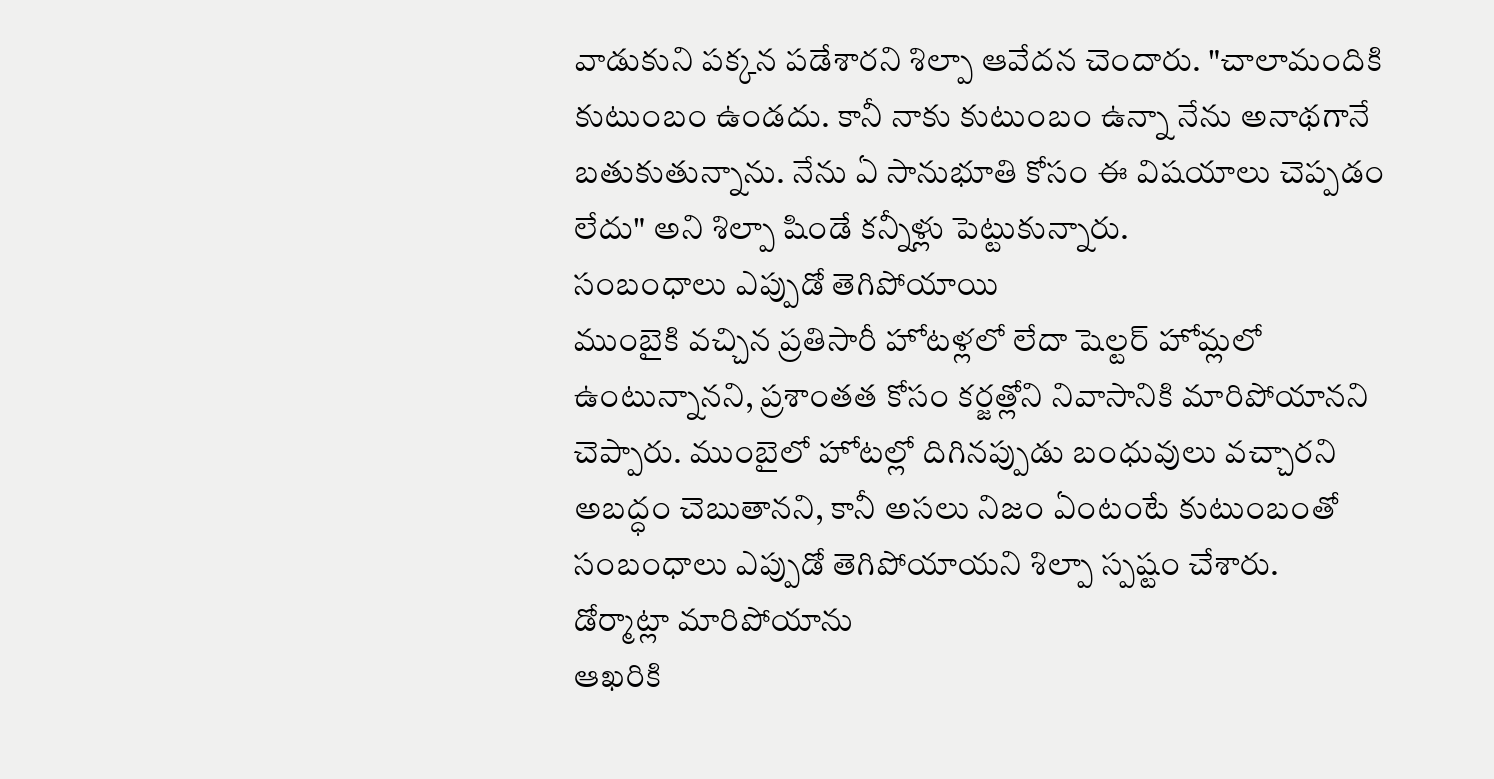వాడుకుని పక్కన పడేశారని శిల్పా ఆవేదన చెందారు. "చాలామందికి కుటుంబం ఉండదు. కానీ నాకు కుటుంబం ఉన్నా నేను అనాథగానే బతుకుతున్నాను. నేను ఏ సానుభూతి కోసం ఈ విషయాలు చెప్పడం లేదు" అని శిల్పా షిండే కన్నీళ్లు పెట్టుకున్నారు.
సంబంధాలు ఎప్పుడో తెగిపోయాయి
ముంబైకి వచ్చిన ప్రతిసారీ హోటళ్లలో లేదా షెల్టర్ హోమ్లలో ఉంటున్నానని, ప్రశాంతత కోసం కర్జత్లోని నివాసానికి మారిపోయానని చెప్పారు. ముంబైలో హోటల్లో దిగినప్పుడు బంధువులు వచ్చారని అబద్ధం చెబుతానని, కానీ అసలు నిజం ఏంటంటే కుటుంబంతో సంబంధాలు ఎప్పుడో తెగిపోయాయని శిల్పా స్పష్టం చేశారు.
డోర్మాట్లా మారిపోయాను
ఆఖరికి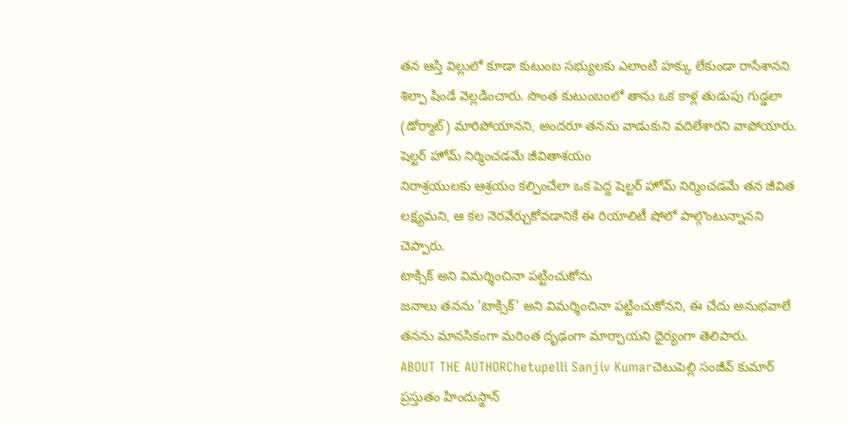తన ఆస్తి విల్లులో కూడా కుటుంబ సభ్యులకు ఎలాంటి హక్కు లేకుండా రాసేశానని శిల్పా షిండే వెల్లడించారు. సొంత కుటుంబంలో తాను ఒక కాళ్ల తుడుపు గుడ్డలా (డోర్మాట్) మారిపోయానని, అందరూ తనను వాడుకుని వదిలేశారని వాపోయారు.
షెల్టర్ హోమ్ నిర్మించడమే జీవితాశయం
నిరాశ్రయులకు ఆశ్రయం కల్పించేలా ఒక పెద్ద షెల్టర్ హోమ్ నిర్మించడమే తన జీవిత లక్ష్యమని, ఆ కల నెరవేర్చుకోవడానికే ఈ రియాలిటీ షోలో పాల్గొంటున్నానని చెప్పారు.
టాక్సిక్ అని విమర్శించినా పట్టించుకోను
జనాలు తనను 'టాక్సిక్' అని విమర్శించినా పట్టించుకోనని, ఈ చేదు అనుభవాలే తనను మానసికంగా మరింత దృఢంగా మార్చాయని ధైర్యంగా తెలిపారు.
ABOUT THE AUTHORChetupelli Sanjiv Kumarచెటుపెల్లి సంజీవ్ కుమార్ ప్రస్తుతం హిందుస్థాన్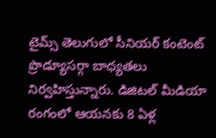టైమ్స్ తెలుగులో సీనియర్ కంటెంట్ ప్రొడ్యూసర్గా బాధ్యతలు నిర్వహిస్తున్నారు. డిజిటల్ మీడియా రంగంలో ఆయనకు 8 ఏళ్ల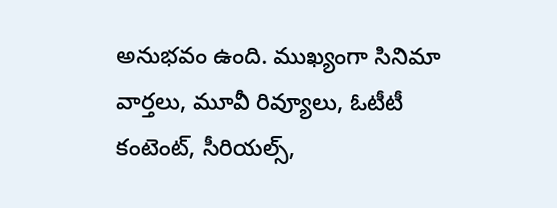అనుభవం ఉంది. ముఖ్యంగా సినిమా వార్తలు, మూవీ రివ్యూలు, ఓటీటీ కంటెంట్, సీరియల్స్,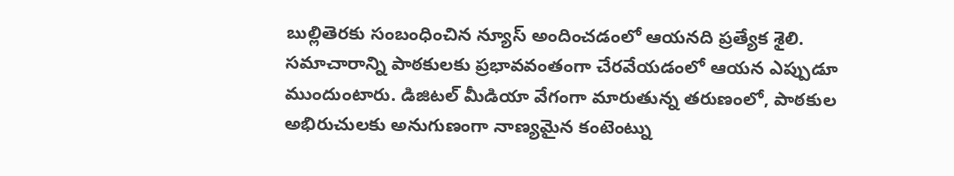బుల్లితెరకు సంబంధించిన న్యూస్ అందించడంలో ఆయనది ప్రత్యేక శైలి. సమాచారాన్ని పాఠకులకు ప్రభావవంతంగా చేరవేయడంలో ఆయన ఎప్పుడూ ముందుంటారు. డిజిటల్ మీడియా వేగంగా మారుతున్న తరుణంలో, పాఠకుల అభిరుచులకు అనుగుణంగా నాణ్యమైన కంటెంట్ను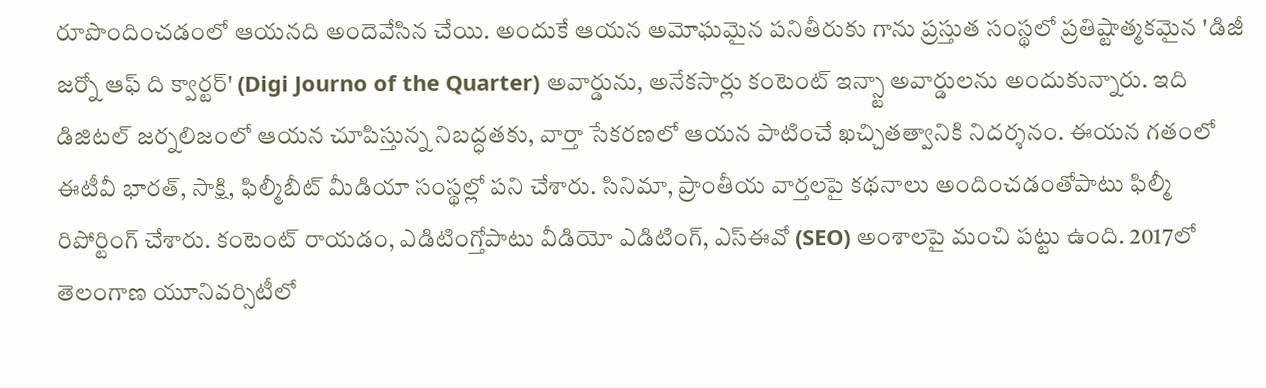రూపొందించడంలో ఆయనది అందెవేసిన చేయి. అందుకే ఆయన అమోఘమైన పనితీరుకు గాను ప్రస్తుత సంస్థలో ప్రతిష్టాత్మకమైన 'డిజీ జర్నో ఆఫ్ ది క్వార్టర్' (Digi Journo of the Quarter) అవార్డును, అనేకసార్లు కంటెంట్ ఇన్స్టా అవార్డులను అందుకున్నారు. ఇది డిజిటల్ జర్నలిజంలో ఆయన చూపిస్తున్న నిబద్ధతకు, వార్తా సేకరణలో ఆయన పాటించే ఖచ్చితత్వానికి నిదర్శనం. ఈయన గతంలో ఈటీవీ భారత్, సాక్షి, ఫిల్మీబీట్ మీడియా సంస్థల్లో పని చేశారు. సినిమా, ప్రాంతీయ వార్తలపై కథనాలు అందించడంతోపాటు ఫిల్మీ రిపోర్టింగ్ చేశారు. కంటెంట్ రాయడం, ఎడిటింగ్తోపాటు వీడియో ఎడిటింగ్, ఎస్ఈవో (SEO) అంశాలపై మంచి పట్టు ఉంది. 2017లో తెలంగాణ యూనివర్సిటీలో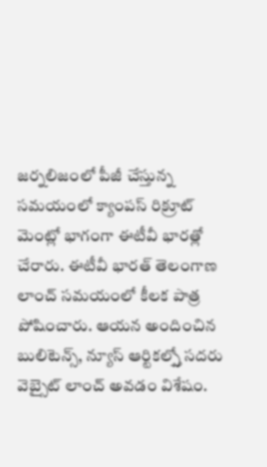జర్నలిజంలో పీజీ చేస్తున్న సమయంలో క్యాంపస్ రిక్రూట్ మెంట్లో భాగంగా ఈటీవీ భారత్లో చేరారు. ఈటీవీ భారత్ తెలంగాణ లాంచ్ సమయంలో కీలక పాత్ర పోషించారు. ఆయన అందించిన బులిటెన్స్, న్యూస్ ఆర్టికల్స్తో సదరు వెబ్సైట్ లాంచ్ అవడం విశేషం.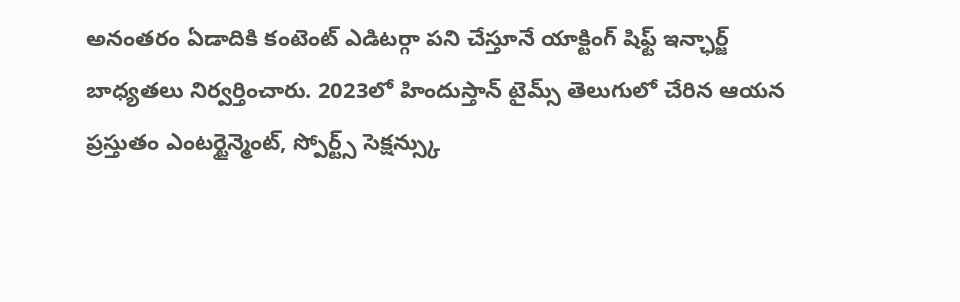అనంతరం ఏడాదికి కంటెంట్ ఎడిటర్గా పని చేస్తూనే యాక్టింగ్ షిఫ్ట్ ఇన్ఛార్జ్ బాధ్యతలు నిర్వర్తించారు. 2023లో హిందుస్తాన్ టైమ్స్ తెలుగులో చేరిన ఆయన ప్రస్తుతం ఎంటర్టైన్మెంట్, స్పోర్ట్స్ సెక్షన్స్కు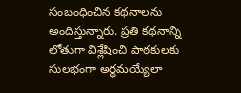సంబంధించిన కథనాలను అందిస్తున్నారు. ప్రతి కథనాన్ని లోతుగా విశ్లేషించి పాఠకులకు సులభంగా అర్థమయ్యేలా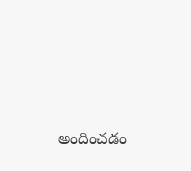అందించడం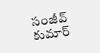సంజీవ్ కుమార్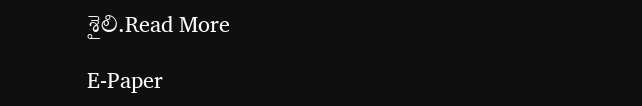శైలి.Read More

E-Paper